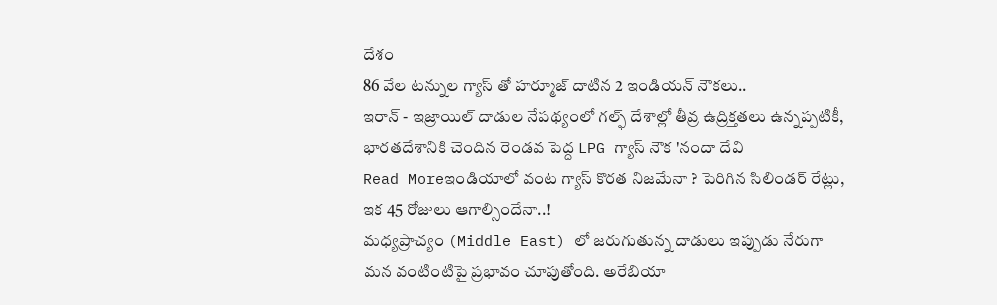దేశం
86 వేల టన్నుల గ్యాస్ తో హర్మూజ్ దాటిన 2 ఇండియన్ నౌకలు..
ఇరాన్ - ఇజ్రాయిల్ దాడుల నేపథ్యంలో గల్ఫ్ దేశాల్లో తీవ్ర ఉద్రిక్తతలు ఉన్నప్పటికీ, భారతదేశానికి చెందిన రెండవ పెద్ద LPG గ్యాస్ నౌక 'నందా దేవి
Read Moreఇండియాలో వంట గ్యాస్ కొరత నిజమేనా ? పెరిగిన సిలిండర్ రేట్లు, ఇక 45 రోజులు ఆగాల్సిందేనా..!
మధ్యప్రాచ్యం (Middle East) లో జరుగుతున్న దాడులు ఇప్పుడు నేరుగా మన వంటింటిపై ప్రభావం చూపుతోంది. అరేబియా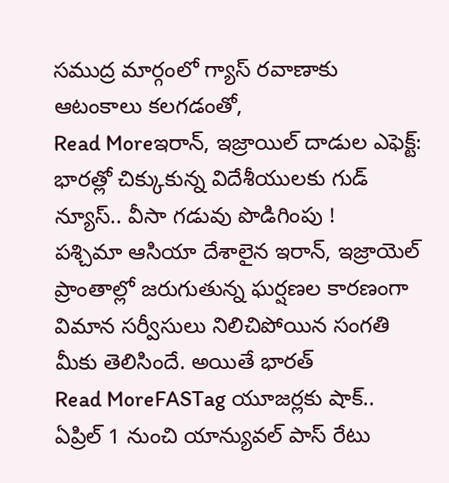సముద్ర మార్గంలో గ్యాస్ రవాణాకు ఆటంకాలు కలగడంతో,
Read Moreఇరాన్, ఇజ్రాయిల్ దాడుల ఎఫెక్ట్: భారత్లో చిక్కుకున్న విదేశీయులకు గుడ్ న్యూస్.. వీసా గడువు పొడిగింపు !
పశ్చిమా ఆసియా దేశాలైన ఇరాన్, ఇజ్రాయెల్ ప్రాంతాల్లో జరుగుతున్న ఘర్షణల కారణంగా విమాన సర్వీసులు నిలిచిపోయిన సంగతి మీకు తెలిసిందే. అయితే భారత్
Read MoreFASTag యూజర్లకు షాక్.. ఏప్రిల్ 1 నుంచి యాన్యువల్ పాస్ రేటు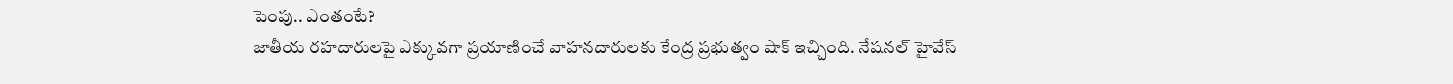పెంపు.. ఎంతంటే?
జాతీయ రహదారులపై ఎక్కువగా ప్రయాణించే వాహనదారులకు కేంద్ర ప్రభుత్వం షాక్ ఇచ్చింది. నేషనల్ హైవేస్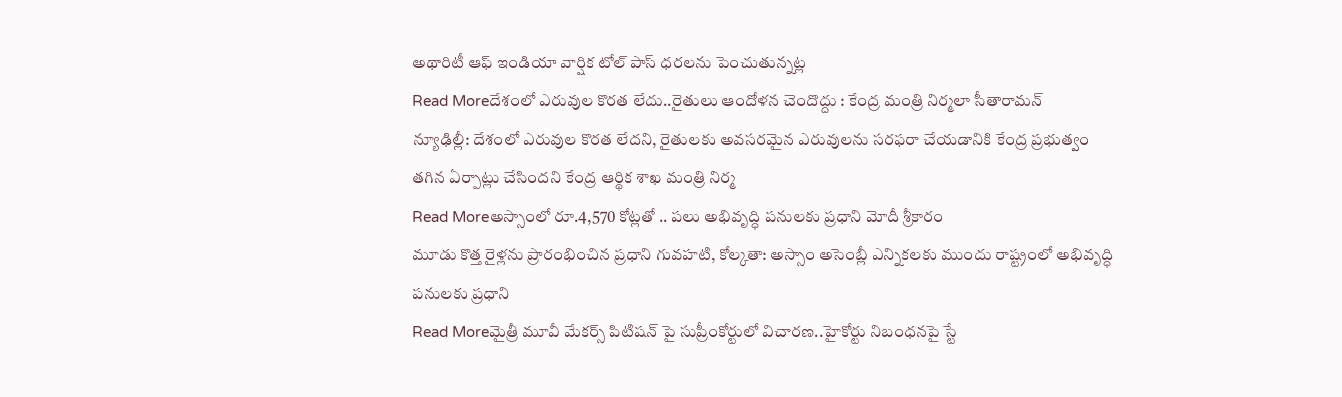అథారిటీ ఆఫ్ ఇండియా వార్షిక టోల్ పాస్ ధరలను పెంచుతున్నట్ల
Read Moreదేశంలో ఎరువుల కొరత లేదు..రైతులు ఆందోళన చెందొద్దు : కేంద్ర మంత్రి నిర్మలా సీతారామన్
న్యూఢిల్లీ: దేశంలో ఎరువుల కొరత లేదని, రైతులకు అవసరమైన ఎరువులను సరఫరా చేయడానికి కేంద్ర ప్రభుత్వం తగిన ఏర్పాట్లు చేసిందని కేంద్ర ఆర్థిక శాఖ మంత్రి నిర్మ
Read Moreఅస్సాంలో రూ.4,570 కోట్లతో .. పలు అభివృద్ధి పనులకు ప్రధాని మోదీ శ్రీకారం
మూడు కొత్త రైళ్లను ప్రారంభించిన ప్రధాని గువహటి, కోల్కతా: అస్సాం అసెంబ్లీ ఎన్నికలకు ముందు రాష్ట్రంలో అభివృద్ధి పనులకు ప్రధాని
Read Moreమైత్రీ మూవీ మేకర్స్ పిటిషన్ పై సుప్రీంకోర్టులో విచారణ..హైకోర్టు నిబంధనపై స్టే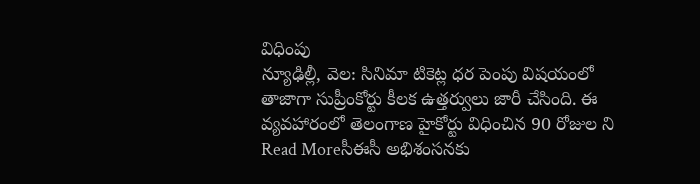విధింపు
న్యూఢిల్లీ, వెల: సినిమా టికెట్ల ధర పెంపు విషయంలో తాజాగా సుప్రీంకోర్టు కీలక ఉత్తర్వులు జారీ చేసింది. ఈ వ్యవహారంలో తెలంగాణ హైకోర్టు విధించిన 90 రోజుల ని
Read Moreసీఈసీ అభిశంసనకు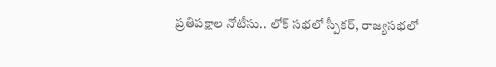ప్రతిపక్షాల నోటీసు.. లోక్ సభలో స్పీకర్, రాజ్యసభలో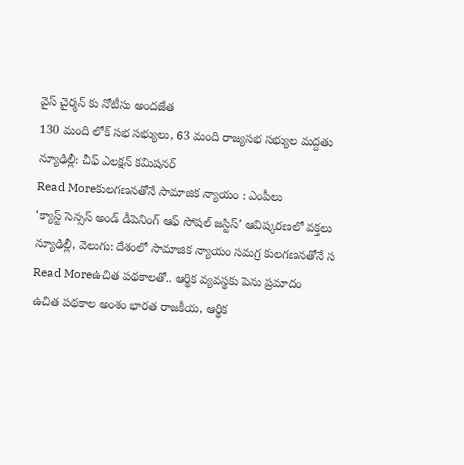వైస్ చైర్మన్ కు నోటీసు అందజేత
130 మంది లోక్ సభ సభ్యులు, 63 మంది రాజ్యసభ సభ్యుల మద్దతు న్యూఢిల్లీ: చీఫ్ ఎలక్షన్ కమిషనర్
Read Moreకులగణనతోనే సామాజిక న్యాయం : ఎంపీలు
‘క్యాస్ట్ సెన్సస్ అండ్ డీపెనింగ్ ఆఫ్ సోషల్ జస్టిస్’ ఆవిష్కరణలో వక్తలు న్యూఢిల్లీ, వెలుగు: దేశంలో సామాజిక న్యాయం సమగ్ర కులగణనతోనే స
Read Moreఉచిత పథకాలతో.. ఆర్థిక వ్యవస్థకు పెను ప్రమాదం
ఉచిత పథకాల అంశం భారత రాజకీయ, ఆర్థిక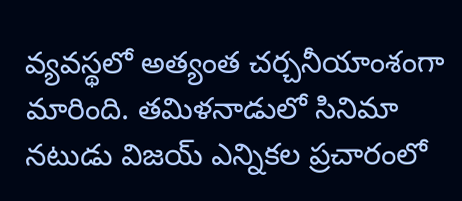వ్యవస్థలో అత్యంత చర్చనీయాంశంగా మారింది. తమిళనాడులో సినిమా నటుడు విజయ్ ఎన్నికల ప్రచారంలో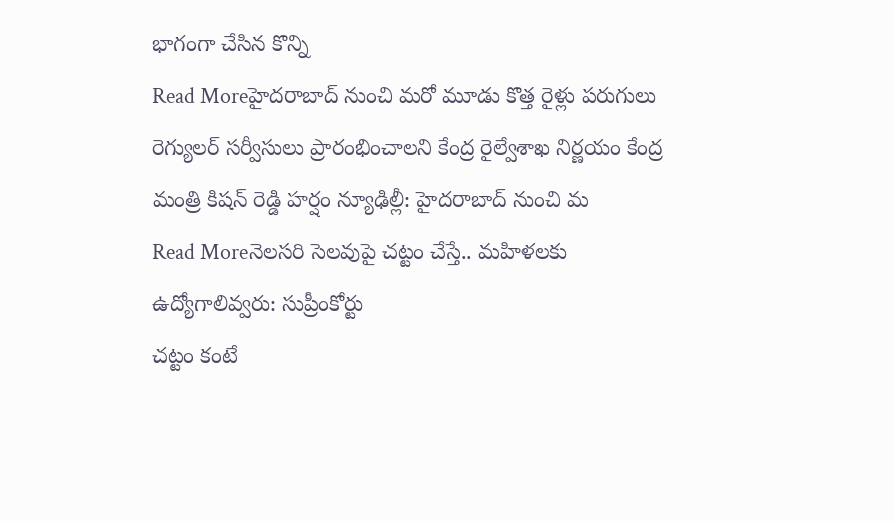భాగంగా చేసిన కొన్ని
Read Moreహైదరాబాద్ నుంచి మరో మూడు కొత్త రైళ్లు పరుగులు
రెగ్యులర్ సర్వీసులు ప్రారంభించాలని కేంద్ర రైల్వేశాఖ నిర్ణయం కేంద్ర మంత్రి కిషన్ రెడ్డి హర్షం న్యూఢిల్లీ: హైదరాబాద్ నుంచి మ
Read Moreనెలసరి సెలవుపై చట్టం చేస్తే.. మహిళలకు ఉద్యోగాలివ్వరు: సుప్రీంకోర్టు
చట్టం కంటే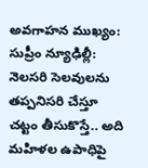అవగాహన ముఖ్యం: సుప్రీం న్యూఢిల్లీ: నెలసరి సెలవులను తప్పనిసరి చేస్తూ చట్టం తీసుకొస్తే.. అది మహిళల ఉపాధిపై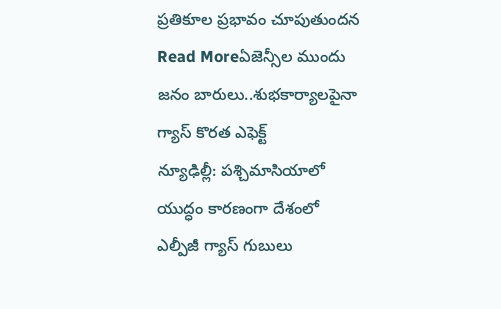ప్రతికూల ప్రభావం చూపుతుందన
Read Moreఏజెన్సీల ముందు జనం బారులు..శుభకార్యాలపైనా గ్యాస్ కొరత ఎఫెక్ట్
న్యూఢిల్లీ: పశ్చిమాసియాలో యుద్ధం కారణంగా దేశంలో ఎల్పీజీ గ్యాస్ గుబులు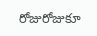రోజురోజుకూ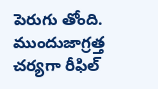పెరుగు తోంది. ముందుజాగ్రత్త చర్యగా రీఫిల్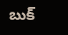బుక్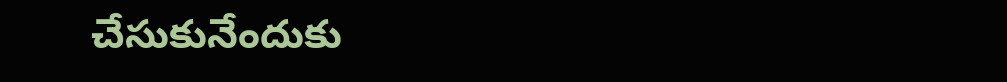చేసుకునేందుకు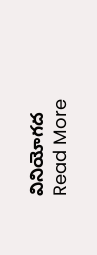వినియోగద
Read More